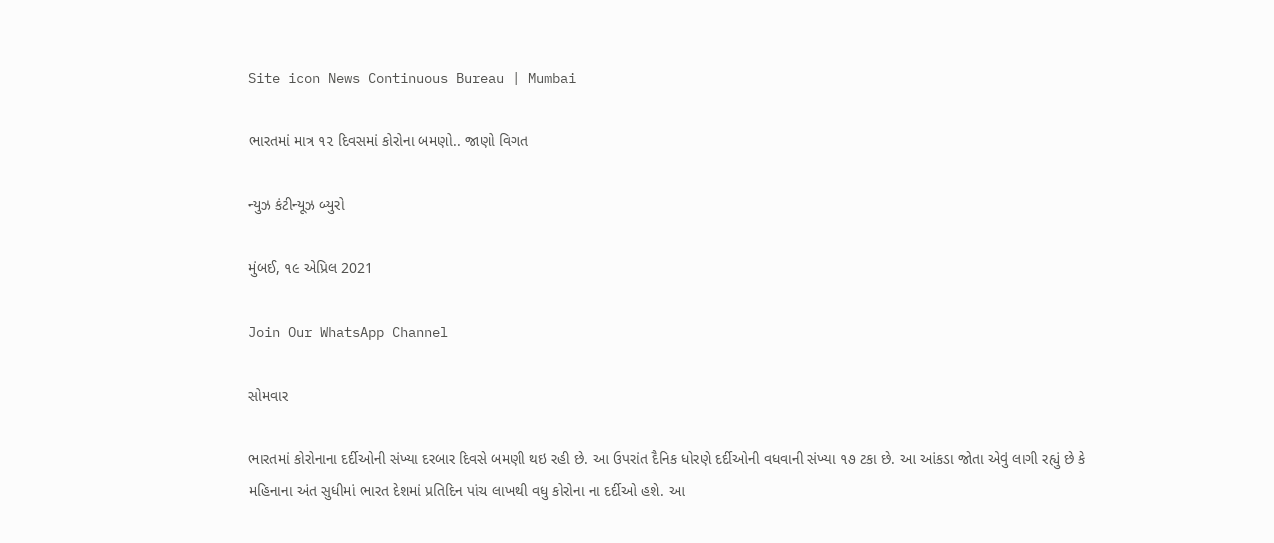Site icon News Continuous Bureau | Mumbai

ભારતમાં માત્ર ૧૨ દિવસમાં કોરોના બમણો.. જાણો વિગત

ન્યુઝ કંટીન્યૂઝ બ્યુરો

મુંબઈ, ૧૯ એપ્રિલ 2021

Join Our WhatsApp Channel

સોમવાર

ભારતમાં કોરોનાના દર્દીઓની સંખ્યા દરબાર દિવસે બમણી થઇ રહી છે. આ ઉપરાંત દૈનિક ધોરણે દર્દીઓની વધવાની સંખ્યા ૧૭ ટકા છે. આ આંકડા જોતા એવું લાગી રહ્યું છે કે મહિનાના અંત સુધીમાં ભારત દેશમાં પ્રતિદિન પાંચ લાખથી વધુ કોરોના ના દર્દીઓ હશે. આ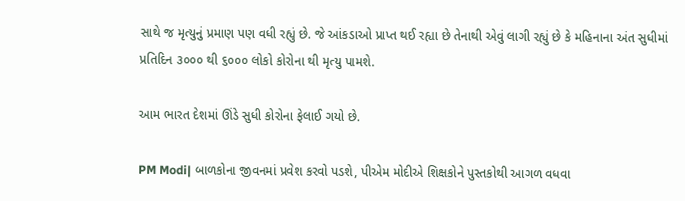સાથે જ મૃત્યુનું પ્રમાણ પણ વધી રહ્યું છે. જે આંકડાઓ પ્રાપ્ત થઈ રહ્યા છે તેનાથી એવું લાગી રહ્યું છે કે મહિનાના અંત સુધીમાં પ્રતિદિન ૩૦૦૦ થી ૬૦૦૦ લોકો કોરોના થી મૃત્યુ પામશે.

આમ ભારત દેશમાં ઊંડે સુધી કોરોના ફેલાઈ ગયો છે.

PM Modi| બાળકોના જીવનમાં પ્રવેશ કરવો પડશે, પીએમ મોદીએ શિક્ષકોને પુસ્તકોથી આગળ વધવા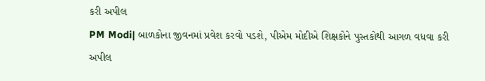કરી અપીલ
PM Modi| બાળકોના જીવનમાં પ્રવેશ કરવો પડશે, પીએમ મોદીએ શિક્ષકોને પુસ્તકોથી આગળ વધવા કરી અપીલ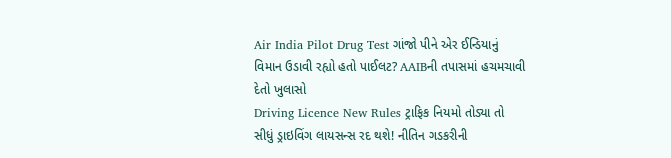Air India Pilot Drug Test ગાંજો પીને એર ઈન્ડિયાનું વિમાન ઉડાવી રહ્યો હતો પાઈલટ? AAIBની તપાસમાં હચમચાવી દેતો ખુલાસો
Driving Licence New Rules ટ્રાફિક નિયમો તોડ્યા તો સીધું ડ્રાઇવિંગ લાયસન્સ રદ થશે! નીતિન ગડકરીની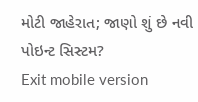મોટી જાહેરાત; જાણો શું છે નવી પોઇન્ટ સિસ્ટમ?
Exit mobile version